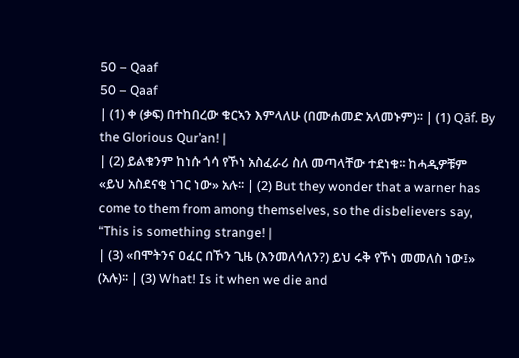50 – Qaaf
50 – Qaaf
| (1) ቀ (ቃፍ) በተከበረው ቁርኣን እምላለሁ (በሙሐመድ አላመኑም)፡፡ | (1) Qāf. By the Glorious Qur’an! |
| (2) ይልቁንም ከነሱ ጎሳ የኾነ አስፈራሪ ስለ መጣላቸው ተደነቁ፡፡ ከሓዲዎቹም «ይህ አስደናቂ ነገር ነው» አሉ፡፡ | (2) But they wonder that a warner has come to them from among themselves, so the disbelievers say, “This is something strange! |
| (3) «በሞትንና ዐፈር በኾን ጊዜ (እንመለሳለን?) ይህ ሩቅ የኾነ መመለስ ነው፤» (አሉ)፡፡ | (3) What! Is it when we die and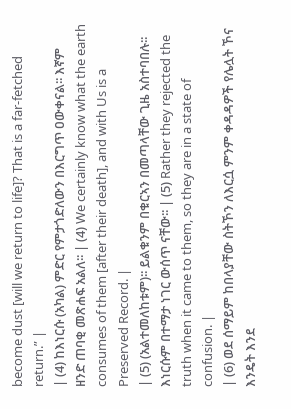become dust [will we return to life]? That is a far-fetched return.” |
| (4) ከእነርሱ (አካል) ምድር የምታጎድለውን በእርግጥ ዐውቀናል፡፡ እኛም ዘንድ ጠባቂ መጽሐፍ አልለ፡፡ | (4) We certainly know what the earth consumes of them [after their death], and with Us is a Preserved Record. |
| (5) (አልተመለከቱም)፡፡ ይልቁንም በቁርኣን በመጣላቸው ጊዜ አስተባበሉ፡፡ እነርሱም በተማታ ነገር ውሰጥ ናቸው፡፡ | (5) Rather they rejected the truth when it came to them, so they are in a state of confusion. |
| (6) ወደ ሰማይም ከበላያቸው ስትኾን ለእርሷ ምንም ቀዳዳዎች የሌሏት ኾና እንዴት እንደ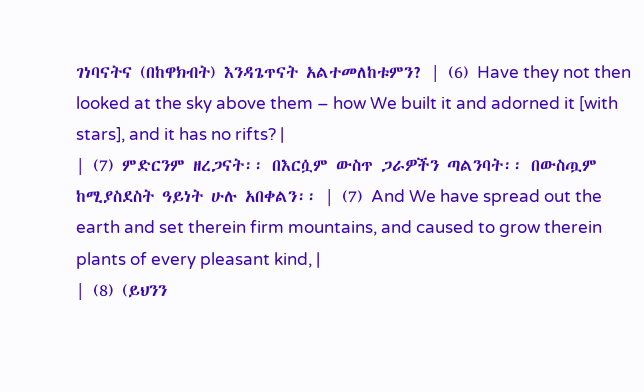ገነባናትና (በከዋክብት) እንዳጌጥናት አልተመለከቱምን? | (6) Have they not then looked at the sky above them – how We built it and adorned it [with stars], and it has no rifts? |
| (7) ምድርንም ዘረጋናት፡፡ በእርሷም ውስጥ ጋራዎችን ጣልንባት፡፡ በውስጧም ከሚያስደስት ዓይነት ሁሉ አበቀልን፡፡ | (7) And We have spread out the earth and set therein firm mountains, and caused to grow therein plants of every pleasant kind, |
| (8) (ይህንን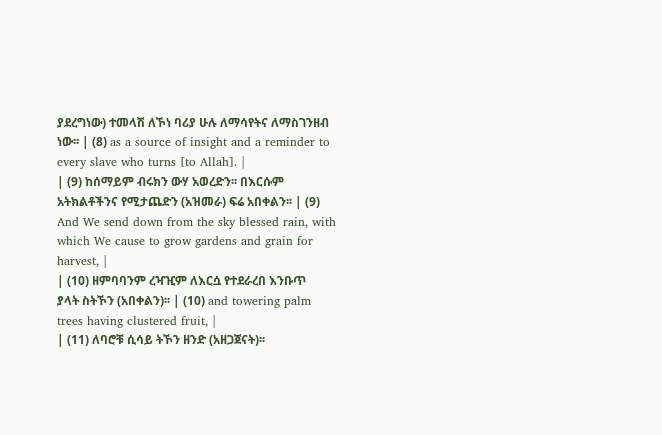ያደረግነው) ተመላሽ ለኾነ ባሪያ ሁሉ ለማሳየትና ለማስገንዘብ ነው፡፡ | (8) as a source of insight and a reminder to every slave who turns [to Allah]. |
| (9) ከሰማይም ብሩክን ውሃ አወረድን፡፡ በእርሱም አትክልቶችንና የሚታጨድን (አዝመራ) ፍሬ አበቀልን፡፡ | (9) And We send down from the sky blessed rain, with which We cause to grow gardens and grain for harvest, |
| (10) ዘምባባንም ረዣዢም ለእርሷ የተደራረበ እንቡጥ ያላት ስትኾን (አበቀልን)፡፡ | (10) and towering palm trees having clustered fruit, |
| (11) ለባሮቹ ሲሳይ ትኾን ዘንድ (አዘጋጀናት)፡፡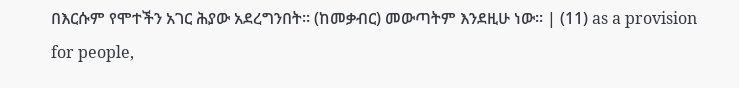በእርሱም የሞተችን አገር ሕያው አደረግንበት፡፡ (ከመቃብር) መውጣትም እንደዚሁ ነው፡፡ | (11) as a provision for people,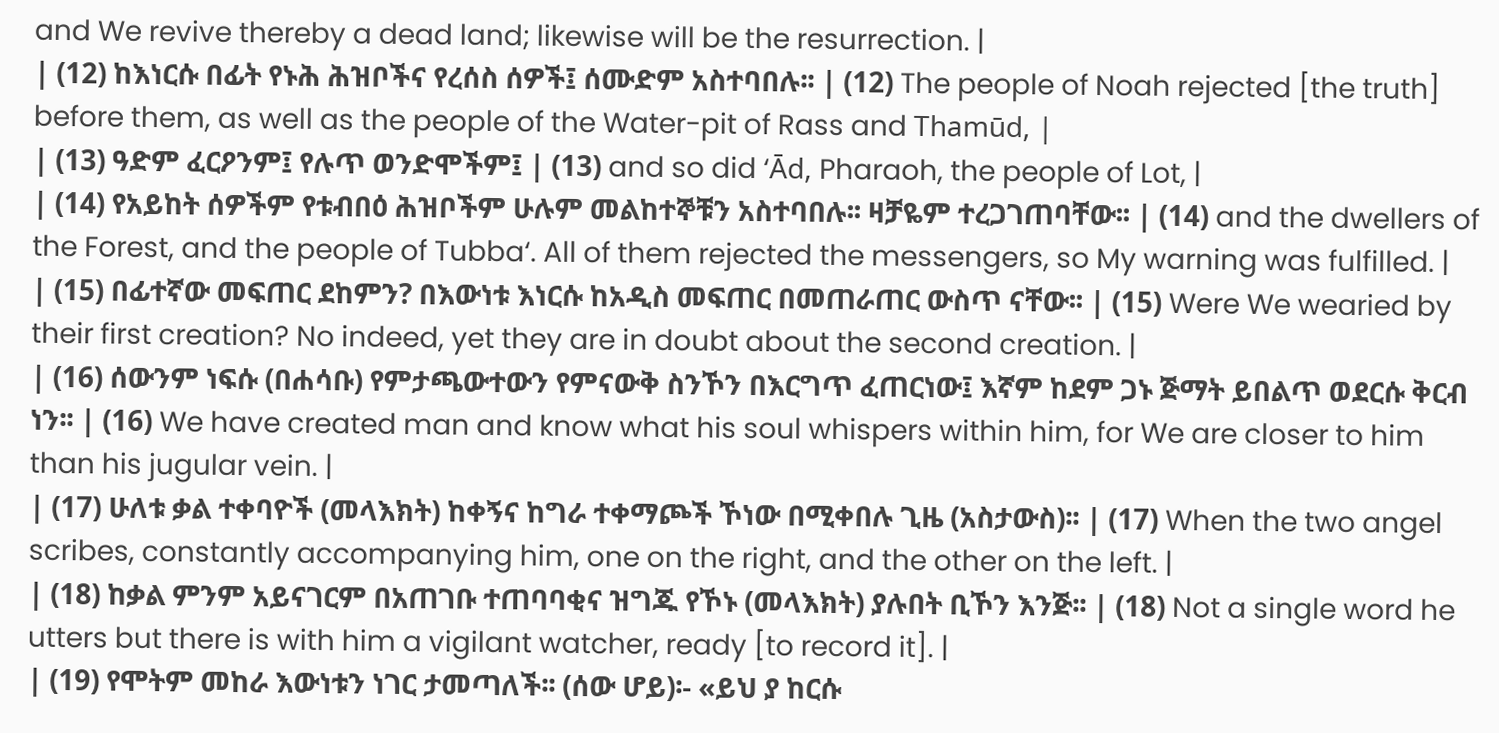and We revive thereby a dead land; likewise will be the resurrection. |
| (12) ከእነርሱ በፊት የኑሕ ሕዝቦችና የረሰስ ሰዎች፤ ሰሙድም አስተባበሉ፡፡ | (12) The people of Noah rejected [the truth] before them, as well as the people of the Water-pit of Rass and Thamūd, |
| (13) ዓድም ፈርዖንም፤ የሉጥ ወንድሞችም፤ | (13) and so did ‘Ād, Pharaoh, the people of Lot, |
| (14) የአይከት ሰዎችም የቱብበዕ ሕዝቦችም ሁሉም መልከተኞቹን አስተባበሉ፡፡ ዛቻዬም ተረጋገጠባቸው፡፡ | (14) and the dwellers of the Forest, and the people of Tubba‘. All of them rejected the messengers, so My warning was fulfilled. |
| (15) በፊተኛው መፍጠር ደከምን? በእውነቱ እነርሱ ከአዲስ መፍጠር በመጠራጠር ውስጥ ናቸው፡፡ | (15) Were We wearied by their first creation? No indeed, yet they are in doubt about the second creation. |
| (16) ሰውንም ነፍሱ (በሐሳቡ) የምታጫውተውን የምናውቅ ስንኾን በእርግጥ ፈጠርነው፤ እኛም ከደም ጋኑ ጅማት ይበልጥ ወደርሱ ቅርብ ነን፡፡ | (16) We have created man and know what his soul whispers within him, for We are closer to him than his jugular vein. |
| (17) ሁለቱ ቃል ተቀባዮች (መላእክት) ከቀኝና ከግራ ተቀማጮች ኾነው በሚቀበሉ ጊዜ (አስታውስ)፡፡ | (17) When the two angel scribes, constantly accompanying him, one on the right, and the other on the left. |
| (18) ከቃል ምንም አይናገርም በአጠገቡ ተጠባባቂና ዝግጁ የኾኑ (መላእክት) ያሉበት ቢኾን እንጅ፡፡ | (18) Not a single word he utters but there is with him a vigilant watcher, ready [to record it]. |
| (19) የሞትም መከራ እውነቱን ነገር ታመጣለች፡፡ (ሰው ሆይ)፡- «ይህ ያ ከርሱ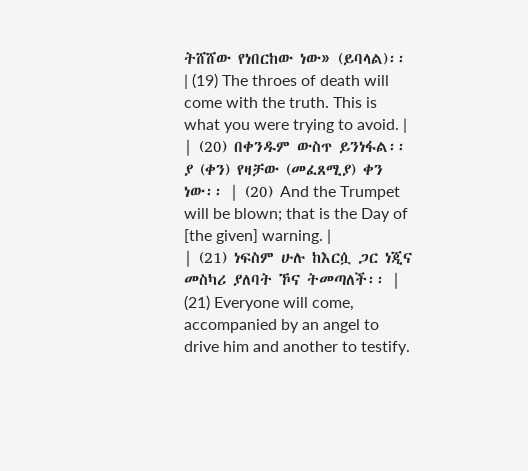ትሸሸው የነበርከው ነው» (ይባላል)፡፡ | (19) The throes of death will come with the truth. This is what you were trying to avoid. |
| (20) በቀንዱም ውስጥ ይንነፋል፡፡ ያ (ቀን) የዛቻው (መፈጸሚያ) ቀን ነው፡፡ | (20) And the Trumpet will be blown; that is the Day of [the given] warning. |
| (21) ነፍስም ሁሉ ከእርሷ ጋር ነጂና መስካሪ ያለባት ኾና ትመጣለች፡፡ | (21) Everyone will come, accompanied by an angel to drive him and another to testify.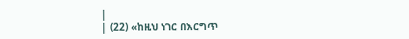|
| (22) «ከዚህ ነገር በእርግጥ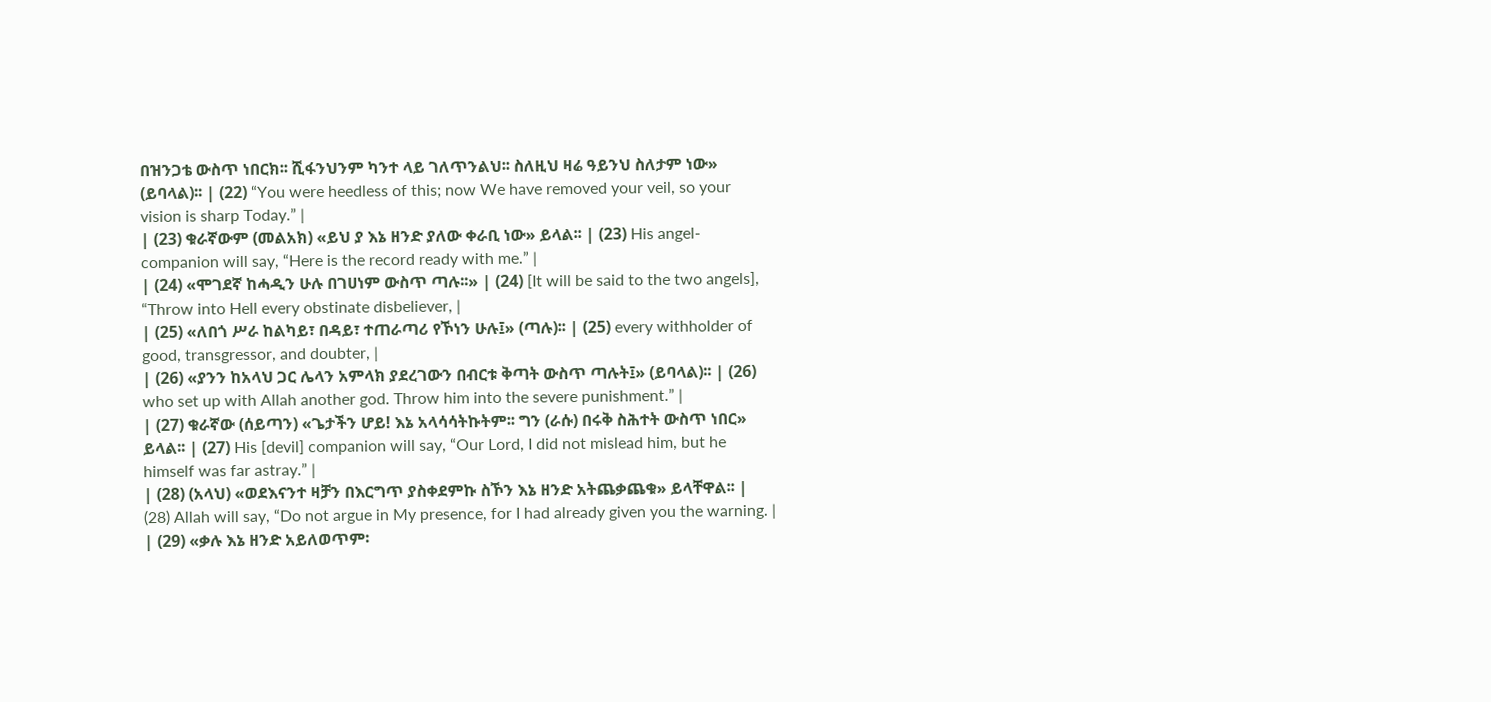በዝንጋቴ ውስጥ ነበርክ፡፡ ሺፋንህንም ካንተ ላይ ገለጥንልህ፡፡ ስለዚህ ዛሬ ዓይንህ ስለታም ነው» (ይባላል)፡፡ | (22) “You were heedless of this; now We have removed your veil, so your vision is sharp Today.” |
| (23) ቁራኛውም (መልአክ) «ይህ ያ እኔ ዘንድ ያለው ቀራቢ ነው» ይላል፡፡ | (23) His angel-companion will say, “Here is the record ready with me.” |
| (24) «ሞገደኛ ከሓዲን ሁሉ በገሀነም ውስጥ ጣሉ፡፡» | (24) [It will be said to the two angels], “Throw into Hell every obstinate disbeliever, |
| (25) «ለበጎ ሥራ ከልካይ፣ በዳይ፣ ተጠራጣሪ የኾነን ሁሉ፤» (ጣሉ)፡፡ | (25) every withholder of good, transgressor, and doubter, |
| (26) «ያንን ከአላህ ጋር ሌላን አምላክ ያደረገውን በብርቱ ቅጣት ውስጥ ጣሉት፤» (ይባላል)፡፡ | (26) who set up with Allah another god. Throw him into the severe punishment.” |
| (27) ቁራኛው (ሰይጣን) «ጌታችን ሆይ! እኔ አላሳሳትኩትም፡፡ ግን (ራሱ) በሩቅ ስሕተት ውስጥ ነበር» ይላል፡፡ | (27) His [devil] companion will say, “Our Lord, I did not mislead him, but he himself was far astray.” |
| (28) (አላህ) «ወደእናንተ ዛቻን በእርግጥ ያስቀደምኩ ስኾን እኔ ዘንድ አትጨቃጨቁ» ይላቸዋል፡፡ | (28) Allah will say, “Do not argue in My presence, for I had already given you the warning. |
| (29) «ቃሉ እኔ ዘንድ አይለወጥም፡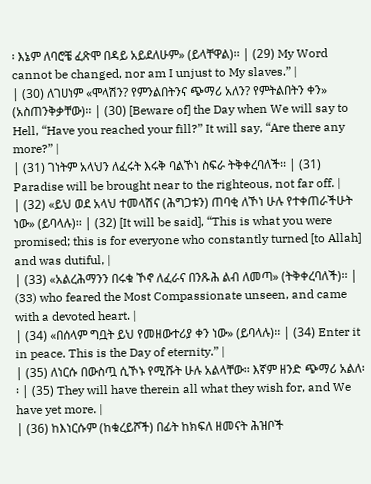፡ እኔም ለባሮቼ ፈጽሞ በዳይ አይደለሁም» (ይላቸዋል)፡፡ | (29) My Word cannot be changed, nor am I unjust to My slaves.” |
| (30) ለገሀነም «ሞላሽን? የምንልበትንና ጭማሪ አለን? የምትልበትን ቀን» (አስጠንቅቃቸው)፡፡ | (30) [Beware of] the Day when We will say to Hell, “Have you reached your fill?” It will say, “Are there any more?” |
| (31) ገነትም አላህን ለፈሩት እሩቅ ባልኾነ ስፍራ ትቅቀረባለች፡፡ | (31) Paradise will be brought near to the righteous, not far off. |
| (32) «ይህ ወደ አላህ ተመላሽና (ሕግጋቱን) ጠባቂ ለኾነ ሁሉ የተቀጠራችሁት ነው» (ይባላሉ)፡፡ | (32) [It will be said], “This is what you were promised; this is for everyone who constantly turned [to Allah] and was dutiful, |
| (33) «አልረሕማንን በሩቁ ኾኖ ለፈራና በንጹሕ ልብ ለመጣ» (ትቅቀረባለች)፡፡ | (33) who feared the Most Compassionate unseen, and came with a devoted heart. |
| (34) «በሰላም ግቧት ይህ የመዘውተሪያ ቀን ነው» (ይባላሉ)፡፡ | (34) Enter it in peace. This is the Day of eternity.” |
| (35) ለነርሱ በውስጧ ሲኾኑ የሚሹት ሁሉ አልላቸው፡፡ እኛም ዘንድ ጭማሪ አልለ፡፡ | (35) They will have therein all what they wish for, and We have yet more. |
| (36) ከእነርሱም (ከቁረይሾች) በፊት ከክፍለ ዘመናት ሕዝቦች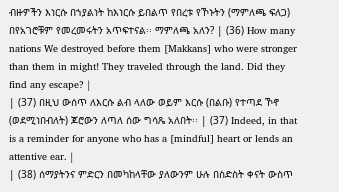ብዙዎችን እነርሱ በኀያልነት ከእነርሱ ይበልጥ የበረቱ የኾኑትን (ማምለጫ ፍለጋ) በየአገሮቹም የመረመሩትን አጥፍተናል፡፡ ማምለጫ አለን? | (36) How many nations We destroyed before them [Makkans] who were stronger than them in might! They traveled through the land. Did they find any escape? |
| (37) በዚህ ውሰጥ ለእርሱ ልብ ላለው ወይም እርሱ (በልቡ) የተጣደ ኾኖ (ወደሚነበብለት) ጆሮውን ለጣለ ሰው ግሳጼ አለበት፡፡ | (37) Indeed, in that is a reminder for anyone who has a [mindful] heart or lends an attentive ear. |
| (38) ሰማያትንና ምድርን በመካከላቸው ያለውንም ሁሉ በስድስት ቀናት ውስጥ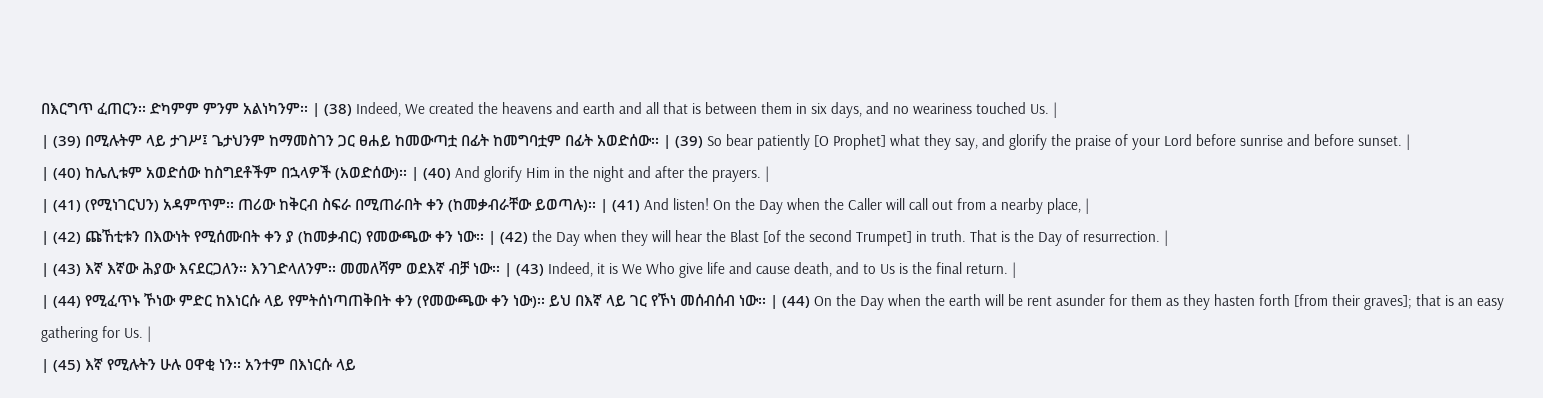በእርግጥ ፈጠርን፡፡ ድካምም ምንም አልነካንም፡፡ | (38) Indeed, We created the heavens and earth and all that is between them in six days, and no weariness touched Us. |
| (39) በሚሉትም ላይ ታገሥ፤ ጌታህንም ከማመስገን ጋር ፀሐይ ከመውጣቷ በፊት ከመግባቷም በፊት አወድሰው፡፡ | (39) So bear patiently [O Prophet] what they say, and glorify the praise of your Lord before sunrise and before sunset. |
| (40) ከሌሊቱም አወድሰው ከስግደቶችም በኋላዎች (አወድሰው)፡፡ | (40) And glorify Him in the night and after the prayers. |
| (41) (የሚነገርህን) አዳምጥም፡፡ ጠሪው ከቅርብ ስፍራ በሚጠራበት ቀን (ከመቃብራቸው ይወጣሉ)፡፡ | (41) And listen! On the Day when the Caller will call out from a nearby place, |
| (42) ጩኸቲቱን በእውነት የሚሰሙበት ቀን ያ (ከመቃብር) የመውጫው ቀን ነው፡፡ | (42) the Day when they will hear the Blast [of the second Trumpet] in truth. That is the Day of resurrection. |
| (43) እኛ እኛው ሕያው እናደርጋለን፡፡ እንገድላለንም፡፡ መመለሻም ወደእኛ ብቻ ነው፡፡ | (43) Indeed, it is We Who give life and cause death, and to Us is the final return. |
| (44) የሚፈጥኑ ኾነው ምድር ከእነርሱ ላይ የምትሰነጣጠቅበት ቀን (የመውጫው ቀን ነው)፡፡ ይህ በእኛ ላይ ገር የኾነ መሰብሰብ ነው፡፡ | (44) On the Day when the earth will be rent asunder for them as they hasten forth [from their graves]; that is an easy gathering for Us. |
| (45) እኛ የሚሉትን ሁሉ ዐዋቂ ነን፡፡ አንተም በእነርሱ ላይ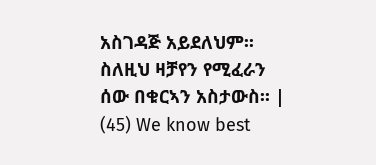አስገዳጅ አይደለህም፡፡ ስለዚህ ዛቻየን የሚፈራን ሰው በቁርኣን አስታውስ፡፡ | (45) We know best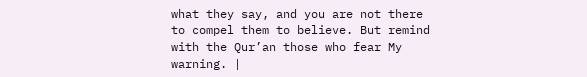what they say, and you are not there to compel them to believe. But remind with the Qur’an those who fear My warning. |